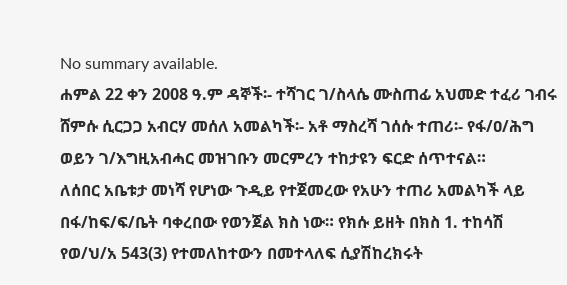No summary available.
ሐምል 22 ቀን 2008 ዓ.ም ዳኞች፡- ተሻገር ገ/ስላሴ ሙስጠፊ አህመድ ተፈሪ ገብሩ ሸምሱ ሲርጋጋ አብርሃ መሰለ አመልካች፡- አቶ ማስረሻ ገሰሱ ተጠሪ፡- የፋ/ዐ/ሕግ ወይን ገ/እግዚአብሓር መዝገቡን መርምረን ተከታዩን ፍርድ ሰጥተናል።
ለሰበር አቤቱታ መነሻ የሆነው ጉዲይ የተጀመረው የአሁን ተጠሪ አመልካች ላይ በፋ/ከፍ/ፍ/ቤት ባቀረበው የወንጀል ክስ ነው። የክሱ ይዘት በክስ 1. ተከሳሽ የወ/ህ/አ 543(3) የተመለከተውን በመተላለፍ ሲያሽከረክሩት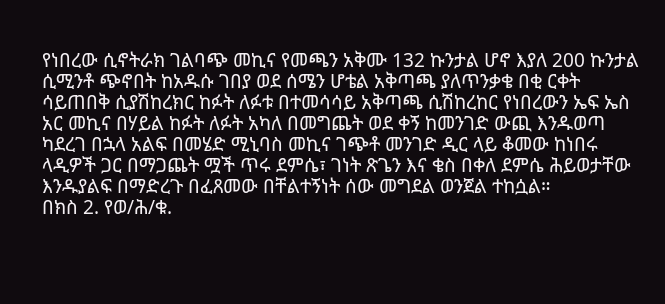የነበረው ሲኖትራክ ገልባጭ መኪና የመጫን አቅሙ 132 ኩንታል ሆኖ እያለ 200 ኩንታል ሲሚንቶ ጭኖበት ከአዱሱ ገበያ ወደ ሰሜን ሆቴል አቅጣጫ ያለጥንቃቄ በቂ ርቀት ሳይጠበቅ ሲያሽከረክር ከፉት ለፉቱ በተመሳሳይ አቅጣጫ ሲሽከረከር የነበረውን ኤፍ ኤስ አር መኪና በሃይል ከፉት ለፉት አካለ በመግጨት ወደ ቀኝ ከመንገድ ውጪ እንዱወጣ ካደረገ በኋላ አልፍ በመሄድ ሚኒባስ መኪና ገጭቶ መንገድ ዲር ላይ ቆመው ከነበሩ ላዲዎች ጋር በማጋጨት ሟች ጥሩ ደምሴ፣ ገነት ጽጌን እና ቄስ በቀለ ደምሴ ሕይወታቸው እንዱያልፍ በማድረጉ በፈጸመው በቸልተኝነት ሰው መግደል ወንጀል ተከሷል።
በክስ 2. የወ/ሕ/ቁ.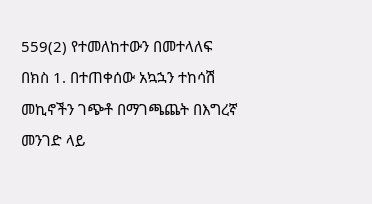559(2) የተመለከተውን በመተላለፍ በክስ 1. በተጠቀሰው አኳኋን ተከሳሽ መኪኖችን ገጭቶ በማገጫጨት በእግረኛ መንገድ ላይ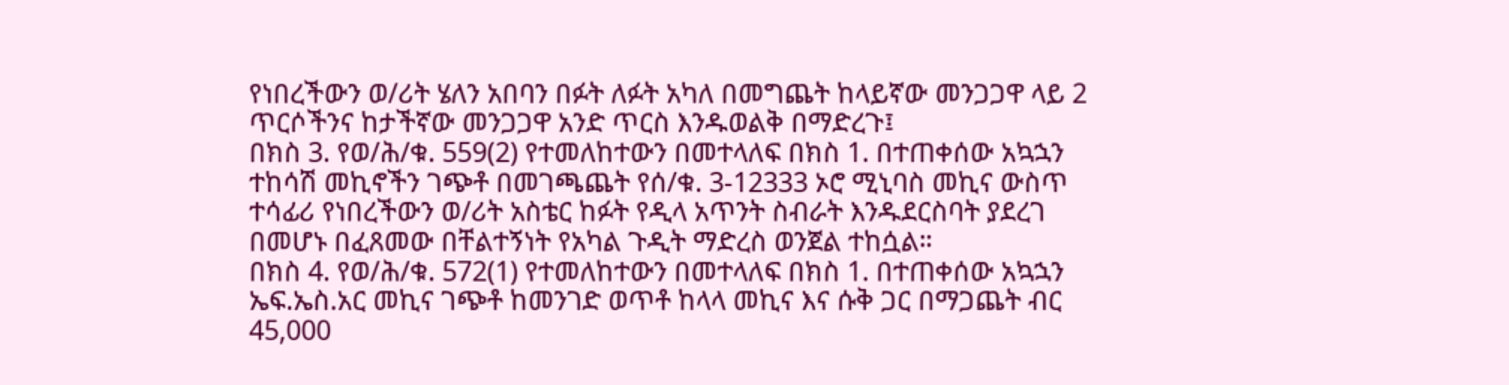የነበረችውን ወ/ሪት ሄለን አበባን በፉት ለፉት አካለ በመግጨት ከላይኛው መንጋጋዋ ላይ 2 ጥርሶችንና ከታችኛው መንጋጋዋ አንድ ጥርስ እንዱወልቅ በማድረጉ፤
በክስ 3. የወ/ሕ/ቁ. 559(2) የተመለከተውን በመተላለፍ በክስ 1. በተጠቀሰው አኳኋን ተከሳሽ መኪኖችን ገጭቶ በመገጫጨት የሰ/ቁ. 3-12333 ኦሮ ሚኒባስ መኪና ውስጥ ተሳፊሪ የነበረችውን ወ/ሪት አስቴር ከፉት የዲላ አጥንት ስብራት እንዱደርስባት ያደረገ በመሆኑ በፈጸመው በቸልተኝነት የአካል ጉዲት ማድረስ ወንጀል ተከሷል።
በክስ 4. የወ/ሕ/ቁ. 572(1) የተመለከተውን በመተላለፍ በክስ 1. በተጠቀሰው አኳኋን ኤፍ.ኤስ.አር መኪና ገጭቶ ከመንገድ ወጥቶ ከላላ መኪና እና ሱቅ ጋር በማጋጨት ብር 45,000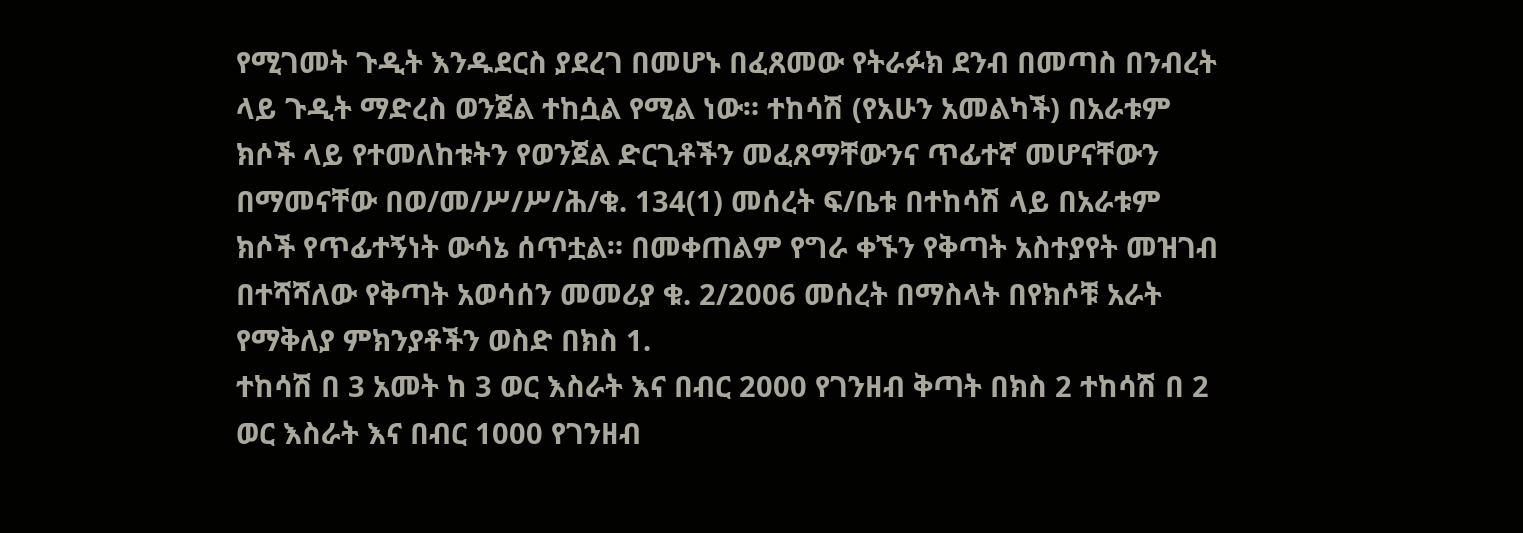የሚገመት ጉዲት እንዱደርስ ያደረገ በመሆኑ በፈጸመው የትራፉክ ደንብ በመጣስ በንብረት ላይ ጉዲት ማድረስ ወንጀል ተከሷል የሚል ነው። ተከሳሽ (የአሁን አመልካች) በአራቱም ክሶች ላይ የተመለከቱትን የወንጀል ድርጊቶችን መፈጸማቸውንና ጥፊተኛ መሆናቸውን በማመናቸው በወ/መ/ሥ/ሥ/ሕ/ቁ. 134(1) መሰረት ፍ/ቤቱ በተከሳሽ ላይ በአራቱም ክሶች የጥፊተኝነት ውሳኔ ሰጥቷል። በመቀጠልም የግራ ቀኙን የቅጣት አስተያየት መዝገብ በተሻሻለው የቅጣት አወሳሰን መመሪያ ቁ. 2/2006 መሰረት በማስላት በየክሶቹ አራት የማቅለያ ምክንያቶችን ወስድ በክስ 1.
ተከሳሽ በ 3 አመት ከ 3 ወር እስራት እና በብር 2000 የገንዘብ ቅጣት በክስ 2 ተከሳሽ በ 2 ወር እስራት እና በብር 1000 የገንዘብ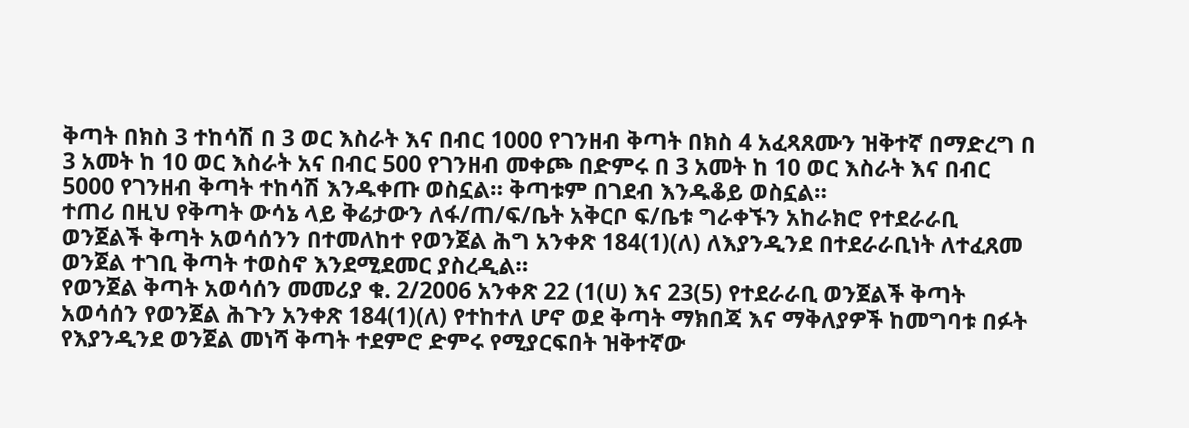ቅጣት በክስ 3 ተከሳሽ በ 3 ወር እስራት እና በብር 1000 የገንዘብ ቅጣት በክስ 4 አፈጻጸሙን ዝቅተኛ በማድረግ በ 3 አመት ከ 10 ወር እስራት አና በብር 500 የገንዘብ መቀጮ በድምሩ በ 3 አመት ከ 10 ወር እስራት እና በብር 5000 የገንዘብ ቅጣት ተከሳሽ እንዱቀጡ ወስኗል። ቅጣቱም በገደብ እንዱቆይ ወስኗል።
ተጠሪ በዚህ የቅጣት ውሳኔ ላይ ቅሬታውን ለፋ/ጠ/ፍ/ቤት አቅርቦ ፍ/ቤቱ ግራቀኙን አከራክሮ የተደራራቢ ወንጀልች ቅጣት አወሳሰንን በተመለከተ የወንጀል ሕግ አንቀጽ 184(1)(ለ) ለእያንዲንደ በተደራራቢነት ለተፈጸመ ወንጀል ተገቢ ቅጣት ተወስኖ እንደሚደመር ያስረዲል።
የወንጀል ቅጣት አወሳሰን መመሪያ ቁ. 2/2006 አንቀጽ 22 (1(ሀ) እና 23(5) የተደራራቢ ወንጀልች ቅጣት አወሳሰን የወንጀል ሕጉን አንቀጽ 184(1)(ለ) የተከተለ ሆኖ ወደ ቅጣት ማክበጃ እና ማቅለያዎች ከመግባቱ በፉት የእያንዲንደ ወንጀል መነሻ ቅጣት ተደምሮ ድምሩ የሚያርፍበት ዝቅተኛው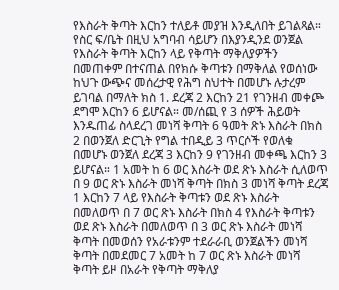የእስራት ቅጣት እርከን ተለይቶ መያዝ እንዲለበት ይገልጻል። የስር ፍ/ቤት በዚህ አግባብ ሳይሆን በእያንዲንደ ወንጀል የእስራት ቅጣት እርከን ላይ የቅጣት ማቅለያዎችን በመጠቀም በተናጠል በየክሱ ቅጣቱን በማቅለል የወሰነው ከህጉ ውጭና መሰረታዊ የሕግ ስህተት በመሆኑ ሉታረም ይገባል በማለት ክስ 1. ደረጃ 2 እርከን 21 የገንዘብ መቀጮ ደግሞ እርከን 6 ይሆናል። መ/ሰጪ የ 3 ሰዎች ሕይወት እንዱጠፊ ስላደረገ መነሻ ቅጣት 6 ዓመት ጽኑ እስራት በክስ 2 በወንጀለ ድርጊት የግል ተበዲይ 3 ጥርሶች የወለቁ በመሆኑ ወንጀለ ደረጃ 3 እርከን 9 የገንዘብ መቀጫ እርከን 3 ይሆናል። 1 አመት ከ 6 ወር እስራት ወደ ጽኑ እስራት ሲለወጥ በ 9 ወር ጽኑ እስራት መነሻ ቅጣት በክስ 3 መነሻ ቅጣት ደረጃ 1 እርከን 7 ላይ የእስራት ቅጣቱን ወደ ጽኑ እስራት በመለወጥ በ 7 ወር ጽኑ እስራት በክስ 4 የእስራት ቅጣቱን ወደ ጽኑ እስራት በመለወጥ በ 3 ወር ጽኑ እስራት መነሻ ቅጣት በመወሰን የአራቱንም ተደራራቢ ወንጀልችን መነሻ ቅጣት በመደመር 7 አመት ከ 7 ወር ጽኑ እስራት መነሻ ቅጣት ይዞ በአራት የቅጣት ማቅለያ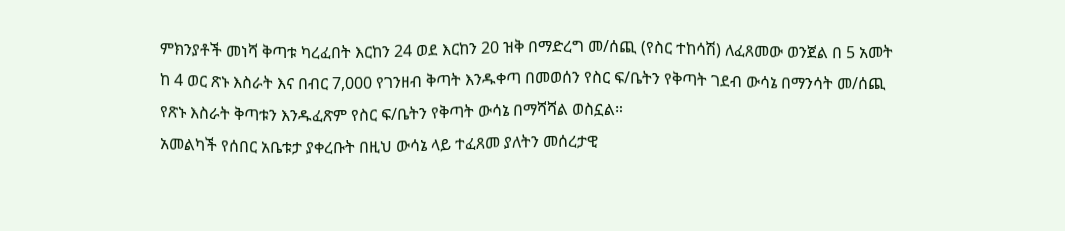ምክንያቶች መነሻ ቅጣቱ ካረፈበት እርከን 24 ወደ እርከን 20 ዝቅ በማድረግ መ/ሰጪ (የስር ተከሳሽ) ለፈጸመው ወንጀል በ 5 አመት ከ 4 ወር ጽኑ እስራት እና በብር 7,000 የገንዘብ ቅጣት እንዱቀጣ በመወሰን የስር ፍ/ቤትን የቅጣት ገደብ ውሳኔ በማንሳት መ/ሰጪ የጽኑ እስራት ቅጣቱን እንዱፈጽም የስር ፍ/ቤትን የቅጣት ውሳኔ በማሻሻል ወስኗል።
አመልካች የሰበር አቤቱታ ያቀረቡት በዚህ ውሳኔ ላይ ተፈጸመ ያለትን መሰረታዊ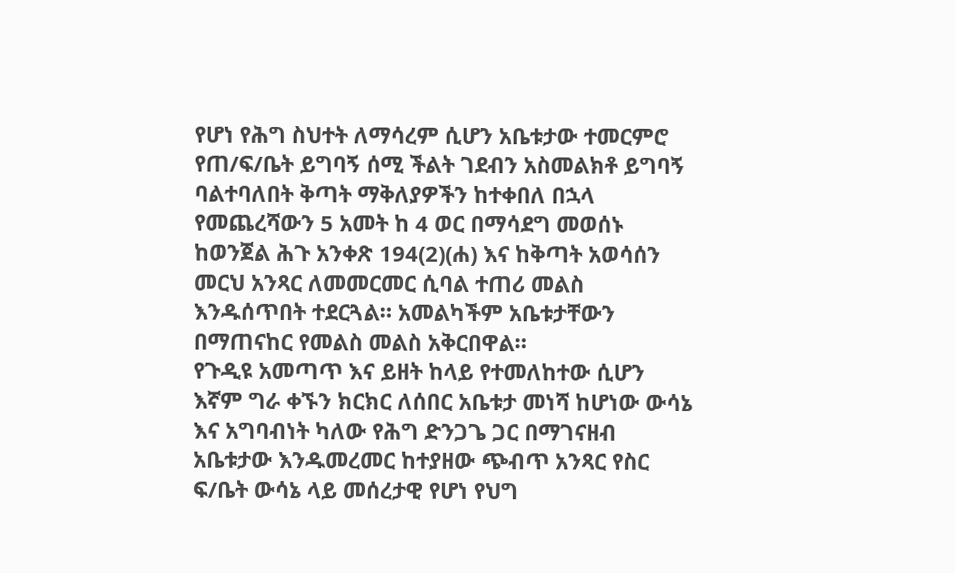የሆነ የሕግ ስህተት ለማሳረም ሲሆን አቤቱታው ተመርምሮ የጠ/ፍ/ቤት ይግባኝ ሰሚ ችልት ገደብን አስመልክቶ ይግባኝ ባልተባለበት ቅጣት ማቅለያዎችን ከተቀበለ በኋላ የመጨረሻውን 5 አመት ከ 4 ወር በማሳደግ መወሰኑ ከወንጀል ሕጉ አንቀጽ 194(2)(ሐ) እና ከቅጣት አወሳሰን መርህ አንጻር ለመመርመር ሲባል ተጠሪ መልስ እንዱሰጥበት ተደርጓል። አመልካችም አቤቱታቸውን በማጠናከር የመልስ መልስ አቅርበዋል።
የጉዲዩ አመጣጥ እና ይዘት ከላይ የተመለከተው ሲሆን እኛም ግራ ቀኙን ክርክር ለሰበር አቤቱታ መነሻ ከሆነው ውሳኔ እና አግባብነት ካለው የሕግ ድንጋጌ ጋር በማገናዘብ አቤቱታው እንዱመረመር ከተያዘው ጭብጥ አንጻር የስር ፍ/ቤት ውሳኔ ላይ መሰረታዊ የሆነ የህግ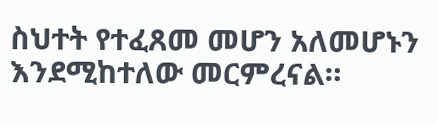ስህተት የተፈጸመ መሆን አለመሆኑን እንደሚከተለው መርምረናል።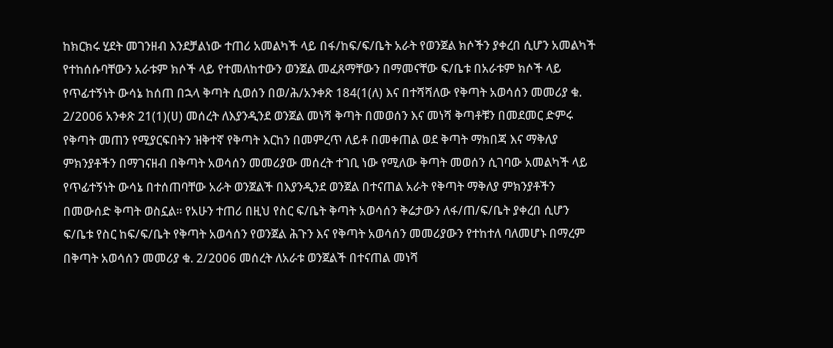ከክርክሩ ሂደት መገንዘብ እንደቻልነው ተጠሪ አመልካች ላይ በፋ/ከፍ/ፍ/ቤት አራት የወንጀል ክሶችን ያቀረበ ሲሆን አመልካች የተከሰሱባቸውን አራቱም ክሶች ላይ የተመለከተውን ወንጀል መፈጸማቸውን በማመናቸው ፍ/ቤቱ በአራቱም ክሶች ላይ የጥፊተኝነት ውሳኔ ከሰጠ በኋላ ቅጣት ሲወሰን በወ/ሕ/አንቀጽ 184(1(ለ) እና በተሻሻለው የቅጣት አወሳሰን መመሪያ ቁ. 2/2006 አንቀጽ 21(1)(ሀ) መሰረት ለእያንዲንደ ወንጀል መነሻ ቅጣት በመወሰን እና መነሻ ቅጣቶቹን በመደመር ድምሩ የቅጣት መጠን የሚያርፍበትን ዝቅተኛ የቅጣት እርከን በመምረጥ ለይቶ በመቀጠል ወደ ቅጣት ማክበጃ እና ማቅለያ ምክንያቶችን በማገናዘብ በቅጣት አወሳሰን መመሪያው መሰረት ተገቢ ነው የሚለው ቅጣት መወሰን ሲገባው አመልካች ላይ የጥፊተኝነት ውሳኔ በተሰጠባቸው አራት ወንጀልች በእያንዲንደ ወንጀል በተናጠል አራት የቅጣት ማቅለያ ምክንያቶችን በመውሰድ ቅጣት ወስኗል። የአሁን ተጠሪ በዚህ የስር ፍ/ቤት ቅጣት አወሳሰን ቅሬታውን ለፋ/ጠ/ፍ/ቤት ያቀረበ ሲሆን ፍ/ቤቱ የስር ከፍ/ፍ/ቤት የቅጣት አወሳሰን የወንጀል ሕጉን እና የቅጣት አወሳሰን መመሪያውን የተከተለ ባለመሆኑ በማረም በቅጣት አወሳሰን መመሪያ ቁ. 2/2006 መሰረት ለአራቱ ወንጀልች በተናጠል መነሻ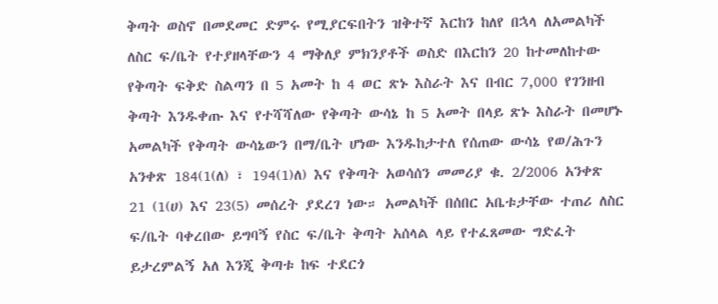ቅጣት ወስኖ በመደመር ድምሩ የሚያርፍበትን ዝቅተኛ እርከን ከለየ በኋላ ለአመልካች ለስር ፍ/ቤት የተያዘላቸውን 4 ማቅለያ ምክንያቶች ወስድ በእርከን 20 ከተመለከተው የቅጣት ፍቅድ ስልጣን በ 5 አመት ከ 4 ወር ጽኑ እስራት እና በብር 7,000 የገንዘብ ቅጣት እንዱቀጡ እና የተሻሻለው የቅጣት ውሳኔ ከ 5 አመት በላይ ጽኑ እስራት በመሆኑ አመልካች የቅጣት ውሳኔውን በማ/ቤት ሆነው እንዱከታተለ የሰጠው ውሳኔ የወ/ሕጉን አንቀጽ 184(1(ለ) ፣ 194(1)ለ) እና የቅጣት አወሳሰን መመሪያ ቁ. 2/2006 አንቀጽ 21 (1(ሀ) እና 23(5) መሰረት ያደረገ ነው። አመልካች በሰበር አቤቱታቸው ተጠሪ ለስር ፍ/ቤት ባቀረበው ይግባኝ የስር ፍ/ቤት ቅጣት አሰላል ላይ የተፈጸመው ግድፈት ይታረምልኝ አለ እንጂ ቅጣቱ ከፍ ተደርጎ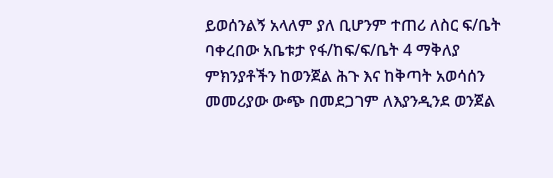ይወሰንልኝ አላለም ያለ ቢሆንም ተጠሪ ለስር ፍ/ቤት ባቀረበው አቤቱታ የፋ/ከፍ/ፍ/ቤት 4 ማቅለያ ምክንያቶችን ከወንጀል ሕጉ እና ከቅጣት አወሳሰን መመሪያው ውጭ በመደጋገም ለእያንዲንደ ወንጀል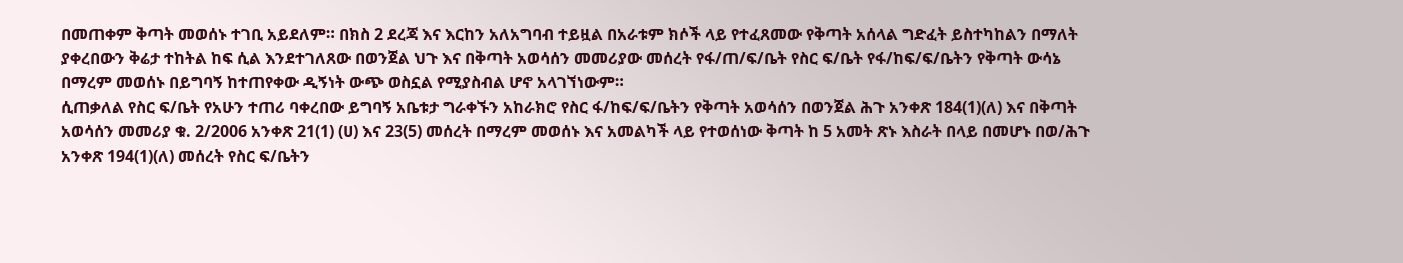በመጠቀም ቅጣት መወሰኑ ተገቢ አይደለም። በክስ 2 ደረጃ እና እርከን አለአግባብ ተይዟል በአራቱም ክሶች ላይ የተፈጸመው የቅጣት አሰላል ግድፈት ይስተካከልን በማለት ያቀረበውን ቅሬታ ተከትል ከፍ ሲል እንደተገለጸው በወንጀል ህጉ እና በቅጣት አወሳሰን መመሪያው መሰረት የፋ/ጠ/ፍ/ቤት የስር ፍ/ቤት የፋ/ከፍ/ፍ/ቤትን የቅጣት ውሳኔ በማረም መወሰኑ በይግባኝ ከተጠየቀው ዲኝነት ውጭ ወስኗል የሚያስብል ሆኖ አላገኘነውም።
ሲጠቃለል የስር ፍ/ቤት የአሁን ተጠሪ ባቀረበው ይግባኝ አቤቱታ ግራቀኙን አከራክሮ የስር ፋ/ከፍ/ፍ/ቤትን የቅጣት አወሳሰን በወንጀል ሕጉ አንቀጽ 184(1)(ለ) እና በቅጣት አወሳሰን መመሪያ ቁ. 2/2006 አንቀጽ 21(1) (ሀ) እና 23(5) መሰረት በማረም መወሰኑ እና አመልካች ላይ የተወሰነው ቅጣት ከ 5 አመት ጽኑ እስራት በላይ በመሆኑ በወ/ሕጉ አንቀጽ 194(1)(ለ) መሰረት የስር ፍ/ቤትን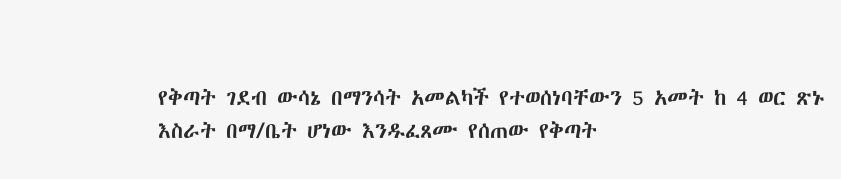የቅጣት ገደብ ውሳኔ በማንሳት አመልካች የተወሰነባቸውን 5 አመት ከ 4 ወር ጽኑ እስራት በማ/ቤት ሆነው እንዱፈጸሙ የሰጠው የቅጣት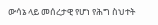ውሳኔ ላይ መሰረታዊ የሆነ የሕግ ስህተት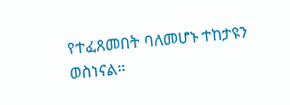የተፈጸመበት ባለመሆኑ ተከታዩን ወስነናል።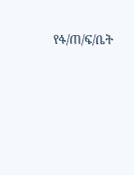የፋ/ጠ/ፍ/ቤት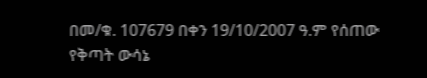በመ/ቁ. 107679 በቀን 19/10/2007 ዓ.ም የሰጠው የቅጣት ውሳኔ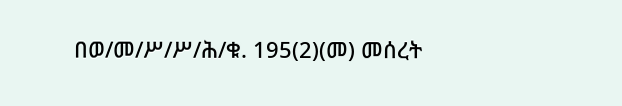በወ/መ/ሥ/ሥ/ሕ/ቁ. 195(2)(መ) መሰረት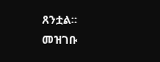ጸንቷል።
መዝገቡ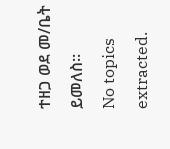ተዘጋ ወደ መ/ቤት ይመለስ።
No topics extracted.